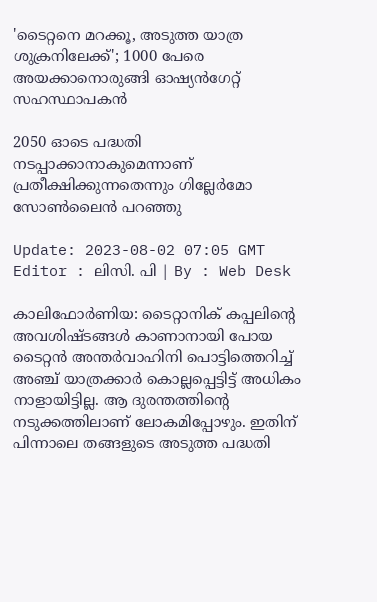'ടൈറ്റനെ മറക്കൂ, അടുത്ത യാത്ര ശുക്രനിലേക്ക്'; 1000 പേരെ അയക്കാനൊരുങ്ങി ഓഷ്യൻഗേറ്റ് സഹസ്ഥാപകൻ

2050 ഓടെ പദ്ധതി നടപ്പാക്കാനാകുമെന്നാണ് പ്രതീക്ഷിക്കുന്നതെന്നും ഗില്ലേർമോ സോൺലൈൻ പറഞ്ഞു

Update: 2023-08-02 07:05 GMT
Editor : ലിസി. പി | By : Web Desk

കാലിഫോർണിയ: ടൈറ്റാനിക് കപ്പലിന്റെ അവശിഷ്ടങ്ങൾ കാണാനായി പോയ ടൈറ്റൻ അന്തർവാഹിനി പൊട്ടിത്തെറിച്ച് അഞ്ച് യാത്രക്കാർ കൊല്ലപ്പെട്ടിട്ട് അധികം നാളായിട്ടില്ല. ആ ദുരന്തത്തിന്റെ നടുക്കത്തിലാണ് ലോകമിപ്പോഴും. ഇതിന് പിന്നാലെ തങ്ങളുടെ അടുത്ത പദ്ധതി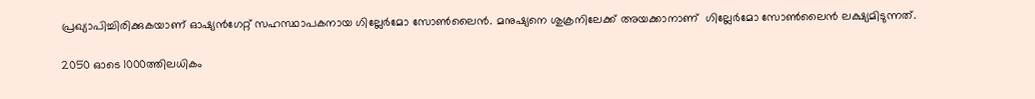പ്രഖ്യാപിച്ചിരിക്കുകയാണ് ഓഷ്യൻഗേറ്റ് സഹസ്ഥാപകനായ ഗില്ലേർമോ സോൺലൈൻ. മനുഷ്യനെ ശുക്രനിലേക്ക് അയക്കാനാണ്  ഗില്ലേർമോ സോൺലൈൻ ലക്ഷ്യമിടുന്നത്.

2050 ഓടെ 1000ത്തിലധികം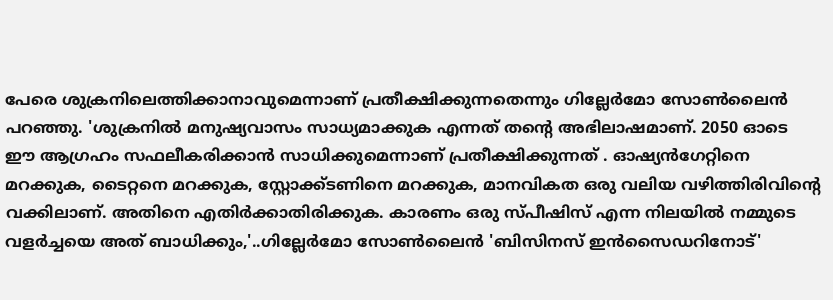പേരെ ശുക്രനിലെത്തിക്കാനാവുമെന്നാണ് പ്രതീക്ഷിക്കുന്നതെന്നും ഗില്ലേർമോ സോൺലൈൻ പറഞ്ഞു. 'ശുക്രനിൽ മനുഷ്യവാസം സാധ്യമാക്കുക എന്നത് തന്റെ അഭിലാഷമാണ്. 2050 ഓടെ ഈ ആഗ്രഹം സഫലീകരിക്കാൻ സാധിക്കുമെന്നാണ് പ്രതീക്ഷിക്കുന്നത് . ഓഷ്യൻഗേറ്റിനെ മറക്കുക, ടൈറ്റനെ മറക്കുക, സ്റ്റോക്ക്ടണിനെ മറക്കുക, മാനവികത ഒരു വലിയ വഴിത്തിരിവിന്റെ വക്കിലാണ്. അതിനെ എതിർക്കാതിരിക്കുക. കാരണം ഒരു സ്പീഷിസ് എന്ന നിലയിൽ നമ്മുടെ വളർച്ചയെ അത് ബാധിക്കും,'..ഗില്ലേർമോ സോൺലൈൻ 'ബിസിനസ് ഇൻസൈഡറിനോട്'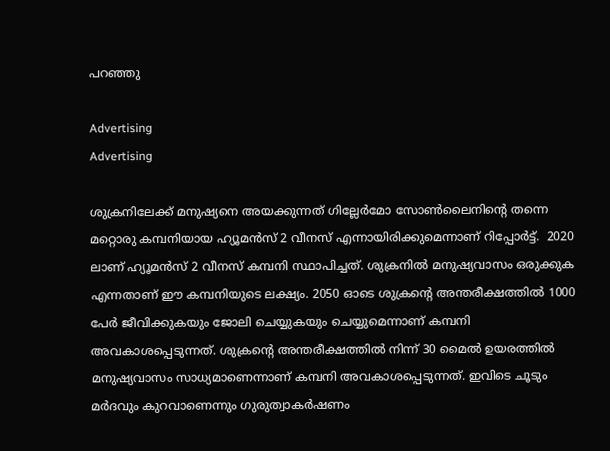പറഞ്ഞു

Advertising
Advertising

ശുക്രനിലേക്ക് മനുഷ്യനെ അയക്കുന്നത് ഗില്ലേർമോ സോൺലൈനിന്റെ തന്നെ മറ്റൊരു കമ്പനിയായ ഹ്യൂമൻസ് 2 വീനസ് എന്നായിരിക്കുമെന്നാണ് റിപ്പോർട്ട്.  2020 ലാണ് ഹ്യൂമൻസ് 2 വീനസ് കമ്പനി സ്ഥാപിച്ചത്. ശുക്രനിൽ മനുഷ്യവാസം ഒരുക്കുക എന്നതാണ് ഈ കമ്പനിയുടെ ലക്ഷ്യം. 2050 ഓടെ ശുക്രന്റെ അന്തരീക്ഷത്തിൽ 1000 പേർ ജീവിക്കുകയും ജോലി ചെയ്യുകയും ചെയ്യുമെന്നാണ് കമ്പനി അവകാശപ്പെടുന്നത്. ശുക്രന്റെ അന്തരീക്ഷത്തിൽ നിന്ന് 30 മൈൽ ഉയരത്തിൽ മനുഷ്യവാസം സാധ്യമാണെന്നാണ് കമ്പനി അവകാശപ്പെടുന്നത്. ഇവിടെ ചൂടും മർദവും കുറവാണെന്നും ഗുരുത്വാകർഷണം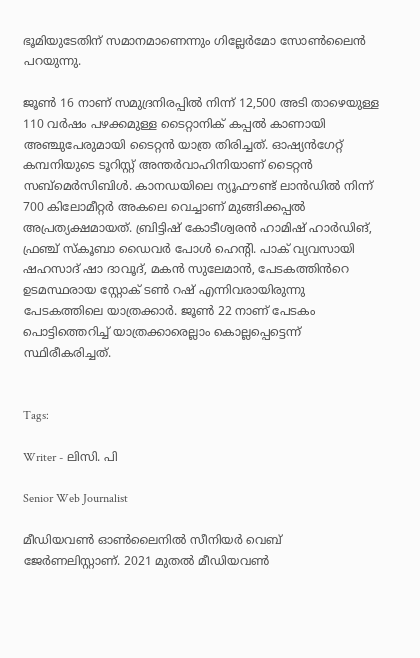ഭൂമിയുടേതിന് സമാനമാണെന്നും ഗില്ലേർമോ സോൺലൈൻ പറയുന്നു.

ജൂൺ 16 നാണ് സമുദ്രനിരപ്പിൽ നിന്ന് 12,500 അടി താഴെയുള്ള 110 വർഷം പഴക്കമുള്ള ടൈറ്റാനിക് കപ്പൽ കാണായി അഞ്ചുപേരുമായി ടൈറ്റൻ യാത്ര തിരിച്ചത്. ഓഷ്യൻഗേറ്റ് കമ്പനിയുടെ ടൂറിസ്റ്റ് അന്തർവാഹിനിയാണ് ടൈറ്റൻ സബ്മെർസിബിൾ. കാനഡയിലെ ന്യൂഫൗണ്ട് ലാൻഡിൽ നിന്ന് 700 കിലോമീറ്റർ അകലെ വെച്ചാണ് മുങ്ങിക്കപ്പൽ അപ്രത്യക്ഷമായത്. ബ്രിട്ടിഷ് കോടീശ്വരൻ ഹാമിഷ് ഹാർഡിങ്, ഫ്രഞ്ച് സ്‌കൂബാ ഡൈവർ പോൾ ഹെന്റി. പാക് വ്യവസായി ഷഹസാദ് ഷാ ദാവൂദ്, മകൻ സുലേമാൻ, പേടകത്തിൻറെ ഉടമസ്ഥരായ സ്റ്റോക് ടൺ റഷ് എന്നിവരായിരുന്നു പേടകത്തിലെ യാത്രക്കാർ. ജൂൺ 22 നാണ് പേടകം പൊട്ടിത്തെറിച്ച് യാത്രക്കാരെല്ലാം കൊല്ലപ്പെട്ടെന്ന് സ്ഥിരീകരിച്ചത്.


Tags:

Writer - ലിസി. പി

Senior Web Journalist

മീഡിയവൺ ഓൺലൈനിൽ സീനിയർ വെബ് ജേർണലിസ്റ്റാണ്. 2021 മുതൽ മീഡിയവൺ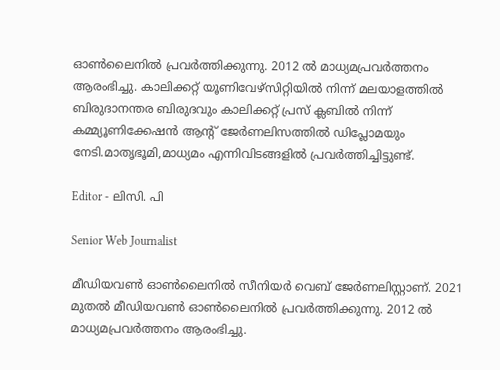ഓൺലൈനിൽ പ്രവർത്തിക്കുന്നു. 2012 ല്‍ മാധ്യമപ്രവര്‍ത്തനം ആരംഭിച്ചു. കാലിക്കറ്റ് യൂണിവേഴ്‌സിറ്റിയിൽ നിന്ന് മലയാളത്തിൽ ബിരുദാനന്തര ബിരുദവും കാലിക്കറ്റ് പ്രസ് ക്ലബിൽ നിന്ന് കമ്മ്യൂണിക്കേഷൻ ആന്റ് ജേർണലിസത്തിൽ ഡിപ്ലോമയും നേടി.മാതൃഭൂമി,മാധ്യമം എന്നിവിടങ്ങളിൽ പ്രവർത്തിച്ചിട്ടുണ്ട്.

Editor - ലിസി. പി

Senior Web Journalist

മീഡിയവൺ ഓൺലൈനിൽ സീനിയർ വെബ് ജേർണലിസ്റ്റാണ്. 2021 മുതൽ മീഡിയവൺ ഓൺലൈനിൽ പ്രവർത്തിക്കുന്നു. 2012 ല്‍ മാധ്യമപ്രവര്‍ത്തനം ആരംഭിച്ചു.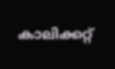കാലിക്കറ്റ്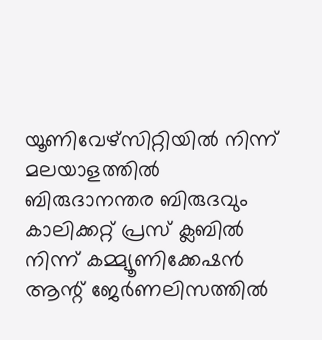യൂണിവേഴ്‌സിറ്റിയിൽ നിന്ന് മലയാളത്തിൽ ബിരുദാനന്തര ബിരുദവും കാലിക്കറ്റ് പ്രസ് ക്ലബിൽ നിന്ന് കമ്മ്യൂണിക്കേഷൻ ആന്റ് ജേർണലിസത്തിൽ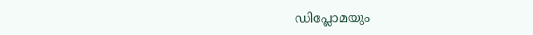ഡിപ്ലോമയും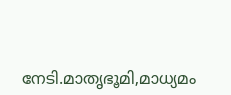നേടി.മാതൃഭൂമി,മാധ്യമം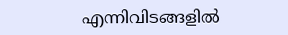എന്നിവിടങ്ങളിൽ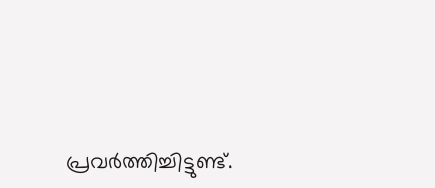പ്രവർത്തിച്ചിട്ടുണ്ട്.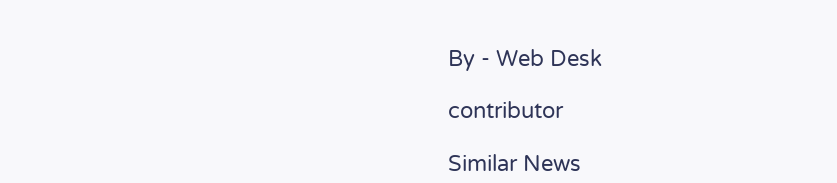By - Web Desk

contributor

Similar News